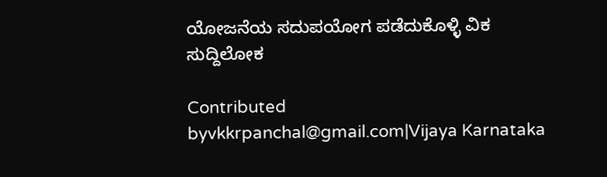ಯೋಜನೆಯ ಸದುಪಯೋಗ ಪಡೆದುಕೊಳ್ಳಿ ವಿಕ ಸುದ್ದಿಲೋಕ

Contributed byvkkrpanchal@gmail.com|Vijaya Karnataka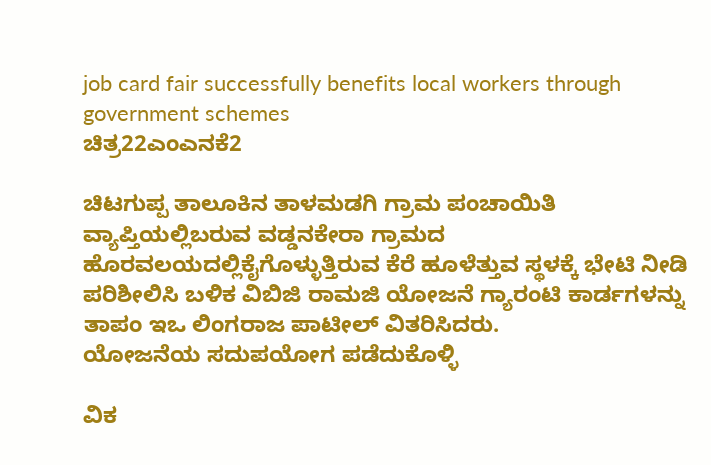job card fair successfully benefits local workers through government schemes
ಚಿತ್ರ22ಎಂಎನಕೆ2

ಚಿಟಗುಪ್ಪ ತಾಲೂಕಿನ ತಾಳಮಡಗಿ ಗ್ರಾಮ ಪಂಚಾಯಿತಿ ವ್ಯಾಪ್ತಿಯಲ್ಲಿಬರುವ ವಡ್ಡನಕೇರಾ ಗ್ರಾಮದ ಹೊರವಲಯದಲ್ಲಿಕೈಗೊಳ್ಳುತ್ತಿರುವ ಕೆರೆ ಹೂಳೆತ್ತುವ ಸ್ಥಳಕ್ಕೆ ಭೇಟಿ ನೀಡಿ ಪರಿಶೀಲಿಸಿ ಬಳಿಕ ವಿಬಿಜಿ ರಾಮಜಿ ಯೋಜನೆ ಗ್ಯಾರಂಟಿ ಕಾರ್ಡಗಳನ್ನು ತಾಪಂ ಇಒ ಲಿಂಗರಾಜ ಪಾಟೀಲ್ ವಿತರಿಸಿದರು.
ಯೋಜನೆಯ ಸದುಪಯೋಗ ಪಡೆದುಕೊಳ್ಳಿ

ವಿಕ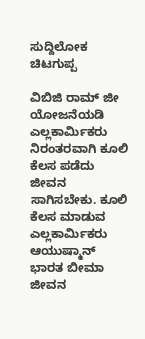ಸುದ್ದಿಲೋಕ ಚಿಟಗುಪ್ಪ

ವಿಬಿಜಿ ರಾಮ್ ಜೀ ಯೋಜನೆಯಡಿ ಎಲ್ಲಕಾರ್ಮಿಕರು ನಿರಂತರವಾಗಿ ಕೂಲಿ ಕೆಲಸ ಪಡೆದು ಜೀವನ ಸಾಗಿಸಬೇಕು. ಕೂಲಿ ಕೆಲಸ ಮಾಡುವ ಎಲ್ಲಕಾರ್ಮಿಕರು ಆಯುಷ್ಮಾನ್ ಭಾರತ ಬೀಮಾ ಜೀವನ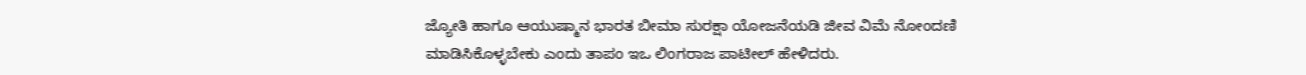ಜ್ಯೋತಿ ಹಾಗೂ ಆಯುಷ್ಮಾನ ಭಾರತ ಬೀಮಾ ಸುರಕ್ಷಾ ಯೋಜನೆಯಡಿ ಜೀವ ವಿಮೆ ನೋಂದಣಿ ಮಾಡಿಸಿಕೊಳ್ಳಬೇಕು ಎಂದು ತಾಪಂ ಇಒ ಲಿಂಗರಾಜ ಪಾಟೀಲ್ ಹೇಳಿದರು.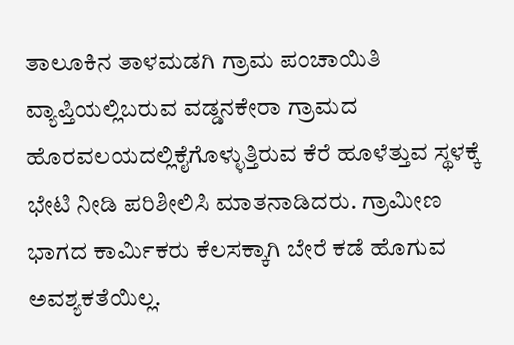ತಾಲೂಕಿನ ತಾಳಮಡಗಿ ಗ್ರಾಮ ಪಂಚಾಯಿತಿ ವ್ಯಾಪ್ತಿಯಲ್ಲಿಬರುವ ವಡ್ಡನಕೇರಾ ಗ್ರಾಮದ ಹೊರವಲಯದಲ್ಲಿಕೈಗೊಳ್ಳುತ್ತಿರುವ ಕೆರೆ ಹೂಳೆತ್ತುವ ಸ್ಥಳಕ್ಕೆ ಭೇಟಿ ನೀಡಿ ಪರಿಶೀಲಿಸಿ ಮಾತನಾಡಿದರು. ಗ್ರಾಮೀಣ ಭಾಗದ ಕಾರ್ಮಿಕರು ಕೆಲಸಕ್ಕಾಗಿ ಬೇರೆ ಕಡೆ ಹೊಗುವ ಅವಶ್ಯಕತೆಯಿಲ್ಲ.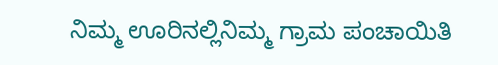ನಿಮ್ಮ ಊರಿನಲ್ಲಿನಿಮ್ಮ ಗ್ರಾಮ ಪಂಚಾಯಿತಿ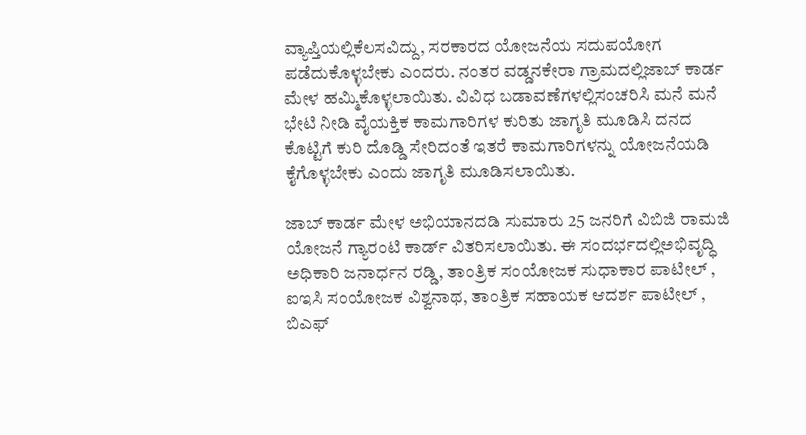ವ್ಯಾಪ್ತಿಯಲ್ಲಿಕೆಲಸವಿದ್ದು, ಸರಕಾರದ ಯೋಜನೆಯ ಸದುಪಯೋಗ ಪಡೆದುಕೊಳ್ಳಬೇಕು ಎಂದರು. ನಂತರ ವಡ್ಡನಕೇರಾ ಗ್ರಾಮದಲ್ಲಿಜಾಬ್ ಕಾರ್ಡ ಮೇಳ ಹಮ್ಮಿಕೊಳ್ಳಲಾಯಿತು. ವಿವಿಧ ಬಡಾವಣೆಗಳಲ್ಲಿಸಂಚರಿಸಿ ಮನೆ ಮನೆ ಭೇಟಿ ನೀಡಿ ವೈಯಕ್ತಿಕ ಕಾಮಗಾರಿಗಳ ಕುರಿತು ಜಾಗೃತಿ ಮೂಡಿಸಿ ದನದ ಕೊಟ್ಟಿಗೆ ಕುರಿ ದೊಡ್ಡಿ ಸೇರಿದಂತೆ ಇತರೆ ಕಾಮಗಾರಿಗಳನ್ನು ಯೋಜನೆಯಡಿ ಕೈಗೊಳ್ಳಬೇಕು ಎಂದು ಜಾಗೃತಿ ಮೂಡಿಸಲಾಯಿತು.

ಜಾಬ್ ಕಾರ್ಡ ಮೇಳ ಅಭಿಯಾನದಡಿ ಸುಮಾರು 25 ಜನರಿಗೆ ವಿಬಿಜಿ ರಾಮಜಿ ಯೋಜನೆ ಗ್ಯಾರಂಟಿ ಕಾರ್ಡ್ ವಿತರಿಸಲಾಯಿತು. ಈ ಸಂದರ್ಭದಲ್ಲಿಅಭಿವೃದ್ಧಿ ಅಧಿಕಾರಿ ಜನಾರ್ಧನ ರಡ್ಡಿ, ತಾಂತ್ರಿಕ ಸಂಯೋಜಕ ಸುಧಾಕಾರ ಪಾಟೀಲ್ , ಐಇಸಿ ಸಂಯೋಜಕ ವಿಶ್ವನಾಥ, ತಾಂತ್ರಿಕ ಸಹಾಯಕ ಆದರ್ಶ ಪಾಟೀಲ್ , ಬಿಎಫ್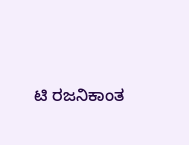ಟಿ ರಜನಿಕಾಂತ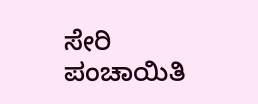ಸೇರಿ ಪಂಚಾಯಿತಿ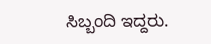ಸಿಬ್ಬಂದಿ ಇದ್ದರು.